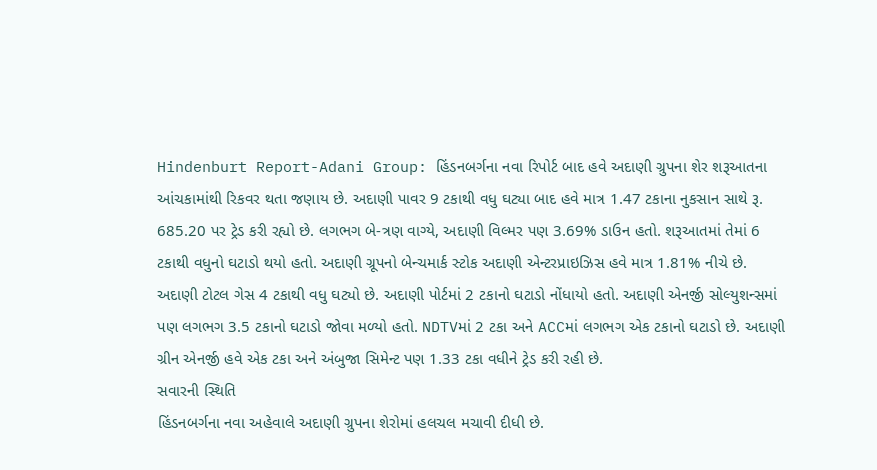Hindenburt Report-Adani Group: હિંડનબર્ગના નવા રિપોર્ટ બાદ હવે અદાણી ગ્રુપના શેર શરૂઆતના આંચકામાંથી રિકવર થતા જણાય છે. અદાણી પાવર 9 ટકાથી વધુ ઘટ્યા બાદ હવે માત્ર 1.47 ટકાના નુકસાન સાથે રૂ. 685.20 પર ટ્રેડ કરી રહ્યો છે. લગભગ બે-ત્રણ વાગ્યે, અદાણી વિલ્મર પણ 3.69% ડાઉન હતો. શરૂઆતમાં તેમાં 6 ટકાથી વધુનો ઘટાડો થયો હતો. અદાણી ગ્રૂપનો બેન્ચમાર્ક સ્ટોક અદાણી એન્ટરપ્રાઇઝિસ હવે માત્ર 1.81% નીચે છે. અદાણી ટોટલ ગેસ 4 ટકાથી વધુ ઘટ્યો છે. અદાણી પોર્ટમાં 2 ટકાનો ઘટાડો નોંધાયો હતો. અદાણી એનર્જી સોલ્યુશન્સમાં પણ લગભગ 3.5 ટકાનો ઘટાડો જોવા મળ્યો હતો. NDTVમાં 2 ટકા અને ACCમાં લગભગ એક ટકાનો ઘટાડો છે. અદાણી ગ્રીન એનર્જી હવે એક ટકા અને અંબુજા સિમેન્ટ પણ 1.33 ટકા વધીને ટ્રેડ કરી રહી છે.
સવારની સ્થિતિ
હિંડનબર્ગના નવા અહેવાલે અદાણી ગ્રુપના શેરોમાં હલચલ મચાવી દીધી છે.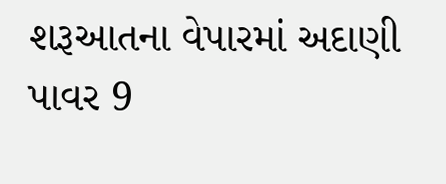શરૂઆતના વેપારમાં અદાણી પાવર 9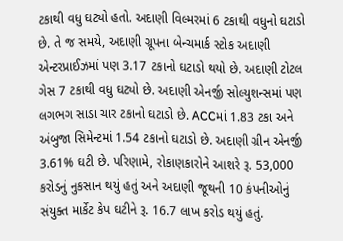ટકાથી વધુ ઘટ્યો હતો. અદાણી વિલ્મરમાં 6 ટકાથી વધુનો ઘટાડો છે. તે જ સમયે, અદાણી ગ્રૂપના બેન્ચમાર્ક સ્ટોક અદાણી એન્ટરપ્રાઈઝમાં પણ 3.17 ટકાનો ઘટાડો થયો છે. અદાણી ટોટલ ગેસ 7 ટકાથી વધુ ઘટ્યો છે. અદાણી એનર્જી સોલ્યુશન્સમાં પણ લગભગ સાડા ચાર ટકાનો ઘટાડો છે. ACCમાં 1.83 ટકા અને અંબુજા સિમેન્ટમાં 1.54 ટકાનો ઘટાડો છે. અદાણી ગ્રીન એનર્જી 3.61% ઘટી છે. પરિણામે, રોકાણકારોને આશરે રૂ. 53,000 કરોડનું નુકસાન થયું હતું અને અદાણી જૂથની 10 કંપનીઓનું સંયુક્ત માર્કેટ કેપ ઘટીને રૂ. 16.7 લાખ કરોડ થયું હતું.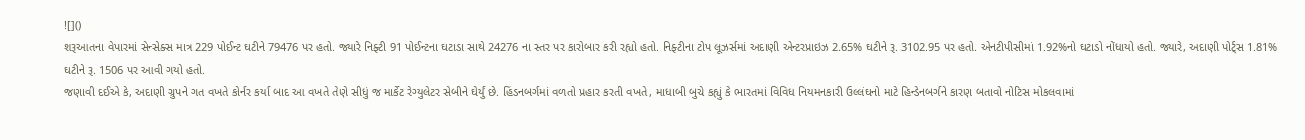![]()
શરૂઆતના વેપારમાં સેન્સેક્સ માત્ર 229 પોઈન્ટ ઘટીને 79476 પર હતો. જ્યારે નિફ્ટી 91 પોઈન્ટના ઘટાડા સાથે 24276 ના સ્તર પર કારોબાર કરી રહ્યો હતો. નિફ્ટીના ટોપ લૂઝર્સમાં અદાણી એન્ટરપ્રાઇઝ 2.65% ઘટીને રૂ. 3102.95 પર હતો. એનટીપીસીમાં 1.92%નો ઘટાડો નોંધાયો હતો. જ્યારે, અદાણી પોર્ટ્સ 1.81% ઘટીને રૂ. 1506 પર આવી ગયો હતો.
જણાવી દઈએ કે, અદાણી ગ્રુપને ગત વખતે કોર્નર કર્યા બાદ આ વખતે તેણે સીધું જ માર્કેટ રેગ્યુલેટર સેબીને ઘેર્યું છે. હિંડનબર્ગમાં વળતો પ્રહાર કરતી વખતે, માધાબી બુચે કહ્યું કે ભારતમાં વિવિધ નિયમનકારી ઉલ્લંઘનો માટે હિન્ડેનબર્ગને કારણ બતાવો નોટિસ મોકલવામાં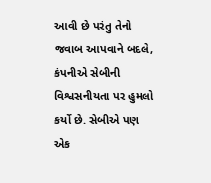આવી છે પરંતુ તેનો જવાબ આપવાને બદલે, કંપનીએ સેબીની વિશ્વસનીયતા પર હુમલો કર્યો છે. સેબીએ પણ એક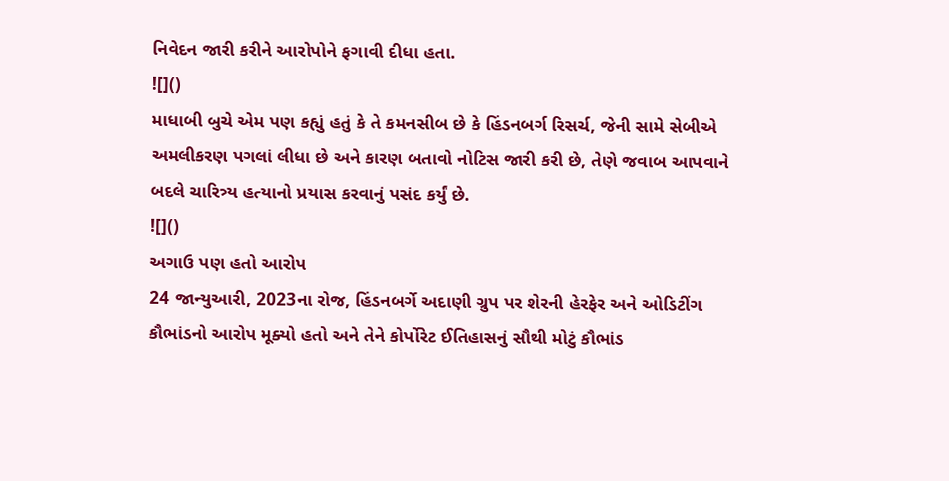નિવેદન જારી કરીને આરોપોને ફગાવી દીધા હતા.
![]()
માધાબી બુચે એમ પણ કહ્યું હતું કે તે કમનસીબ છે કે હિંડનબર્ગ રિસર્ચ, જેની સામે સેબીએ અમલીકરણ પગલાં લીધા છે અને કારણ બતાવો નોટિસ જારી કરી છે, તેણે જવાબ આપવાને બદલે ચારિત્ર્ય હત્યાનો પ્રયાસ કરવાનું પસંદ કર્યું છે.
![]()
અગાઉ પણ હતો આરોપ
24 જાન્યુઆરી, 2023ના રોજ, હિંડનબર્ગે અદાણી ગ્રુપ પર શેરની હેરફેર અને ઓડિટીંગ કૌભાંડનો આરોપ મૂક્યો હતો અને તેને કોર્પોરેટ ઈતિહાસનું સૌથી મોટું કૌભાંડ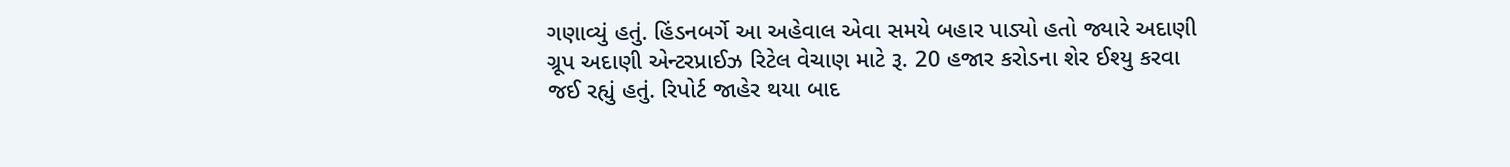ગણાવ્યું હતું. હિંડનબર્ગે આ અહેવાલ એવા સમયે બહાર પાડ્યો હતો જ્યારે અદાણી ગ્રૂપ અદાણી એન્ટરપ્રાઈઝ રિટેલ વેચાણ માટે રૂ. 20 હજાર કરોડના શેર ઈશ્યુ કરવા જઈ રહ્યું હતું. રિપોર્ટ જાહેર થયા બાદ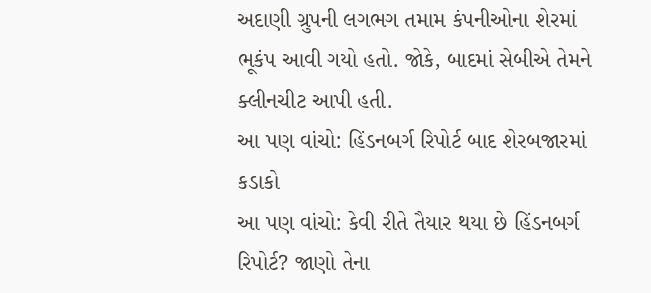અદાણી ગ્રુપની લગભગ તમામ કંપનીઓના શેરમાં ભૂકંપ આવી ગયો હતો. જોકે, બાદમાં સેબીએ તેમને ક્લીનચીટ આપી હતી.
આ પણ વાંચો: હિંડનબર્ગ રિપોર્ટ બાદ શેરબજારમાં કડાકો
આ પણ વાંચો: કેવી રીતે તૈયાર થયા છે હિંડનબર્ગ રિપોર્ટ? જાણો તેના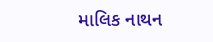માલિક નાથન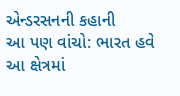એન્ડરસનની કહાની
આ પણ વાંચો: ભારત હવે આ ક્ષેત્રમાં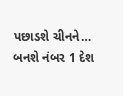પછાડશે ચીનને… બનશે નંબર 1 દેશ